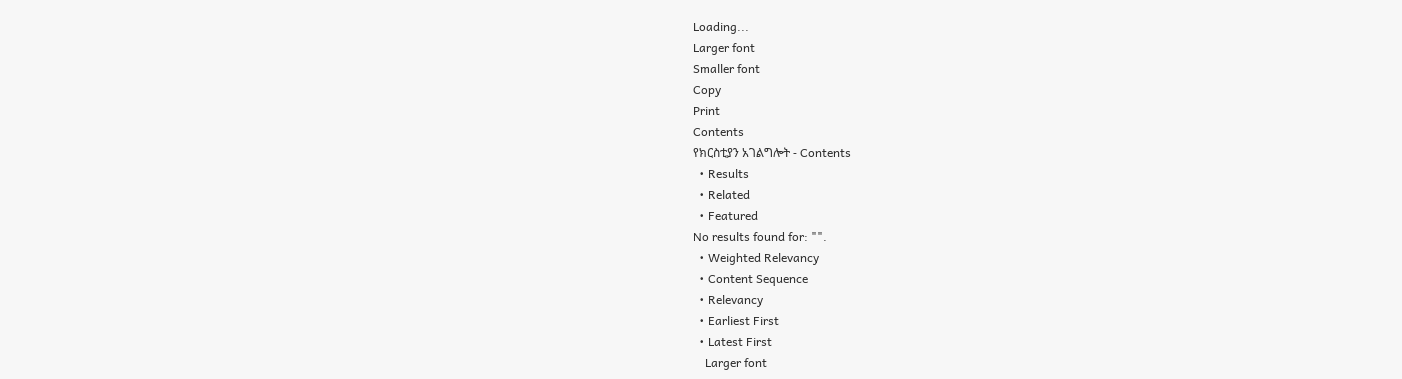Loading...
Larger font
Smaller font
Copy
Print
Contents
የክርስቲያን አገልግሎት - Contents
  • Results
  • Related
  • Featured
No results found for: "".
  • Weighted Relevancy
  • Content Sequence
  • Relevancy
  • Earliest First
  • Latest First
    Larger font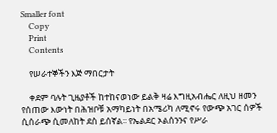Smaller font
    Copy
    Print
    Contents

    የሠራተኞችን እጅ ማበርታት

    ቀደም ባሉት ጊዜያቶች ከተከናወነው ይልቅ ዛሬ እግዚአብሔር ለዚህ ዘመን የሰጠው እውነት በሕዝቦቹ አማካይነት በአሜሪካ ለሚኖሩ የውጭ አገር ሰዎች ሲሰራጭ ሲመለከት ደስ ይሰኛል፡፡ የኤልደር ኦልሰንንና የሥራ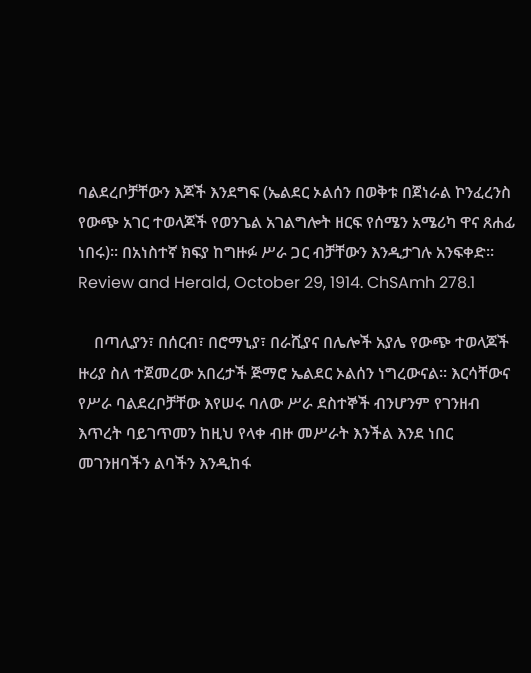ባልደረቦቻቸውን እጆች እንደግፍ (ኤልደር ኦልሰን በወቅቱ በጀነራል ኮንፈረንስ የውጭ አገር ተወላጆች የወንጌል አገልግሎት ዘርፍ የሰሜን አሜሪካ ዋና ጸሐፊ ነበሩ)፡፡ በአነስተኛ ክፍያ ከግዙፉ ሥራ ጋር ብቻቸውን እንዲታገሉ አንፍቀድ፡፡Review and Herald, October 29, 1914. ChSAmh 278.1

    በጣሊያን፣ በሰርብ፣ በሮማኒያ፣ በራሺያና በሌሎች አያሌ የውጭ ተወላጆች ዙሪያ ስለ ተጀመረው አበረታች ጅማሮ ኤልደር ኦልሰን ነግረውናል፡፡ እርሳቸውና የሥራ ባልደረቦቻቸው እየሠሩ ባለው ሥራ ደስተኞች ብንሆንም የገንዘብ እጥረት ባይገጥመን ከዚህ የላቀ ብዙ መሥራት እንችል እንደ ነበር መገንዘባችን ልባችን እንዲከፋ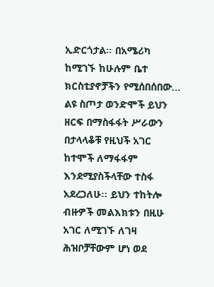ኢድርጎታል፡፡ በአሜሪካ ከሚገኙ ከሁሉም ቤተ ክርስቲያኖቻችን የሚሰበሰበው... ልዩ ስጦታ ወንድሞች ይህን ዘርፍ በማስፋፋት ሥራውን በታላላቆቹ የዚህች አገር ከተሞች ለማፋፋም እንደሚያስችላቸው ተስፋ አደረጋለሁ፡፡ ይህን ተከትሎ ብዙዎች መልእክቱን በዚሁ አገር ለሚገኙ ለገዛ ሕዝቦቻቸውም ሆነ ወደ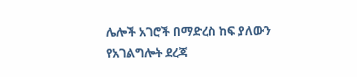ሌሎች አገሮች በማድረስ ከፍ ያለውን የአገልግሎት ደረጃ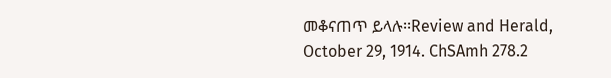መቆናጠጥ ይላሉ፡፡Review and Herald, October 29, 1914. ChSAmh 278.2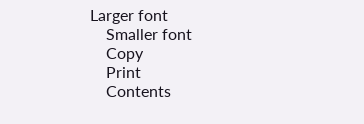Larger font
    Smaller font
    Copy
    Print
    Contents